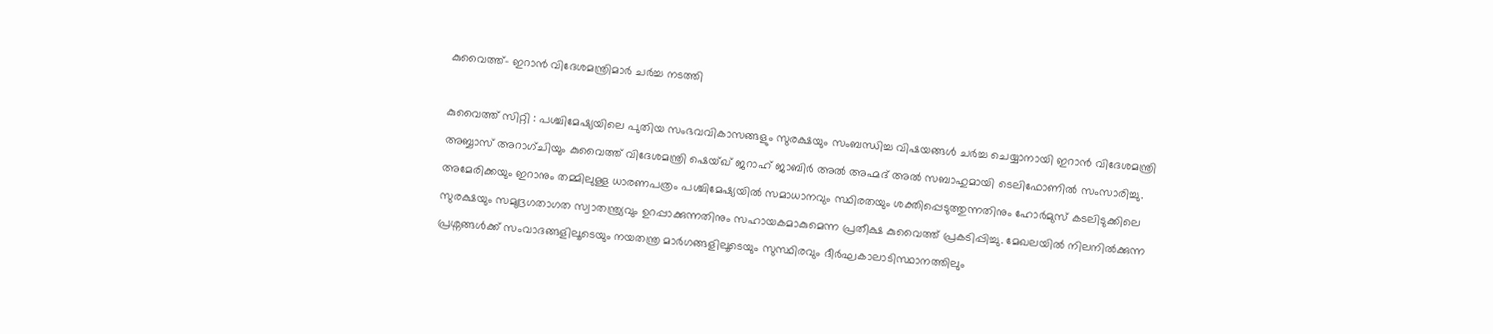കുവൈത്ത്– ഇറാൻ വിദേശമന്ത്രിമാർ ചർച്ച നടത്തി

കുവൈത്ത് സിറ്റി : പശ്ചിമേഷ്യയിലെ പുതിയ സംഭവവികാസങ്ങളും സുരക്ഷയും സംബന്ധിച്ച വിഷയങ്ങൾ ചർച്ച ചെയ്യാനായി ഇറാൻ വിദേശമന്ത്രി അബ്ബാസ് അറാഗ്ചിയും കുവൈത്ത് വിദേശമന്ത്രി ഷെയ്ഖ് ജറാഹ് ജാബിർ അൽ അഹ്മദ് അൽ സബാഹുമായി ടെലിഫോണിൽ സംസാരിച്ചു. അമേരിക്കയും ഇറാനും തമ്മിലുള്ള ധാരണപത്രം പശ്ചിമേഷ്യയിൽ സമാധാനവും സ്ഥിരതയും ശക്തിപ്പെടുത്തുന്നതിനും ഹോർമുസ് കടലിടുക്കിലെ സുരക്ഷയും സമുദ്രഗതാഗത സ്വാതന്ത്ര്യവും ഉറപ്പാക്കുന്നതിനും സഹായകമാകുമെന്ന പ്രതീക്ഷ കുവൈത്ത് പ്രകടിപ്പിച്ചു. മേഖലയിൽ നിലനിൽക്കുന്ന പ്രശ്നങ്ങൾക്ക് സംവാദങ്ങളിലൂടെയും നയതന്ത്ര മാർഗങ്ങളിലൂടെയും സുസ്ഥിരവും ദീർഘകാലാടിസ്ഥാനത്തിലും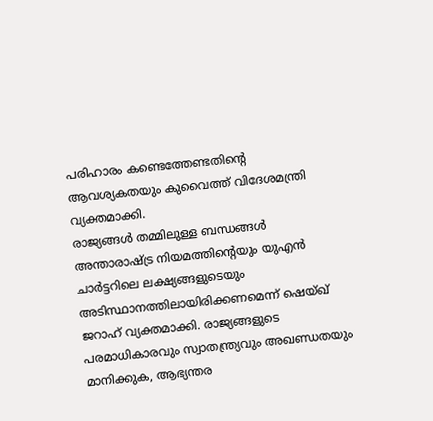പരിഹാരം കണ്ടെത്തേണ്ടതിന്റെ ആവശ്യകതയും കുവൈത്ത് വിദേശമന്ത്രി വ്യക്തമാക്കി.
രാജ്യങ്ങൾ തമ്മിലുള്ള ബന്ധങ്ങൾ അന്താരാഷ്ട്ര നിയമത്തിന്റെയും യുഎൻ ചാർട്ടറിലെ ലക്ഷ്യങ്ങളുടെയും അടിസ്ഥാനത്തിലായിരിക്കണമെന്ന് ഷെയ്ഖ് ജറാഹ് വ്യക്തമാക്കി. രാജ്യങ്ങളുടെ പരമാധികാരവും സ്വാതന്ത്ര്യവും അഖണ്ഡതയും മാനിക്കുക, ആഭ്യന്തര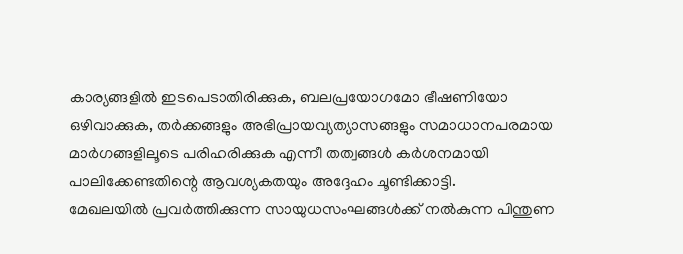കാര്യങ്ങളിൽ ഇടപെടാതിരിക്കുക, ബലപ്രയോഗമോ ഭീഷണിയോ ഒഴിവാക്കുക, തർക്കങ്ങളും അഭിപ്രായവ്യത്യാസങ്ങളും സമാധാനപരമായ മാർഗങ്ങളിലൂടെ പരിഹരിക്കുക എന്നീ തത്വങ്ങൾ കർശനമായി പാലിക്കേണ്ടതിന്റെ ആവശ്യകതയും അദ്ദേഹം ചൂണ്ടിക്കാട്ടി.
മേഖലയിൽ പ്രവർത്തിക്കുന്ന സായുധസംഘങ്ങൾക്ക് നൽകുന്ന പിന്തുണ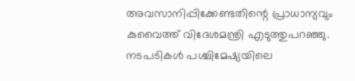അവസാനിപ്പിക്കേണ്ടതിന്റെ പ്രാധാന്യവും കുവൈത്ത് വിദേശമന്ത്രി എടുത്തുപറഞ്ഞു. നടപടികൾ പശ്ചിമേഷ്യയിലെ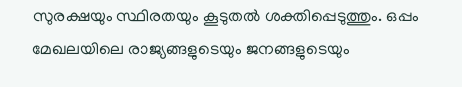സുരക്ഷയും സ്ഥിരതയും കൂടുതൽ ശക്തിപ്പെടുത്തും. ഒപ്പം മേഖലയിലെ രാജ്യങ്ങളുടെയും ജനങ്ങളുടെയും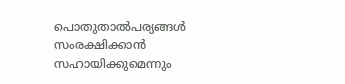പൊതുതാൽപര്യങ്ങൾ സംരക്ഷിക്കാൻ സഹായിക്കുമെന്നും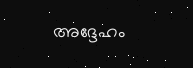അദ്ദേഹം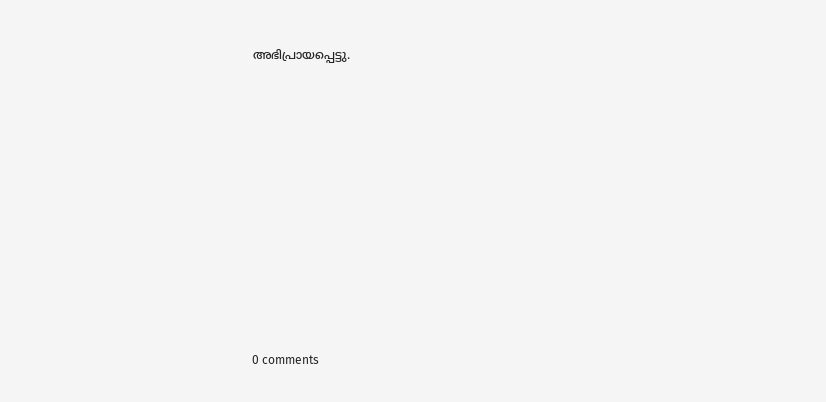അഭിപ്രായപ്പെട്ടു.










0 comments